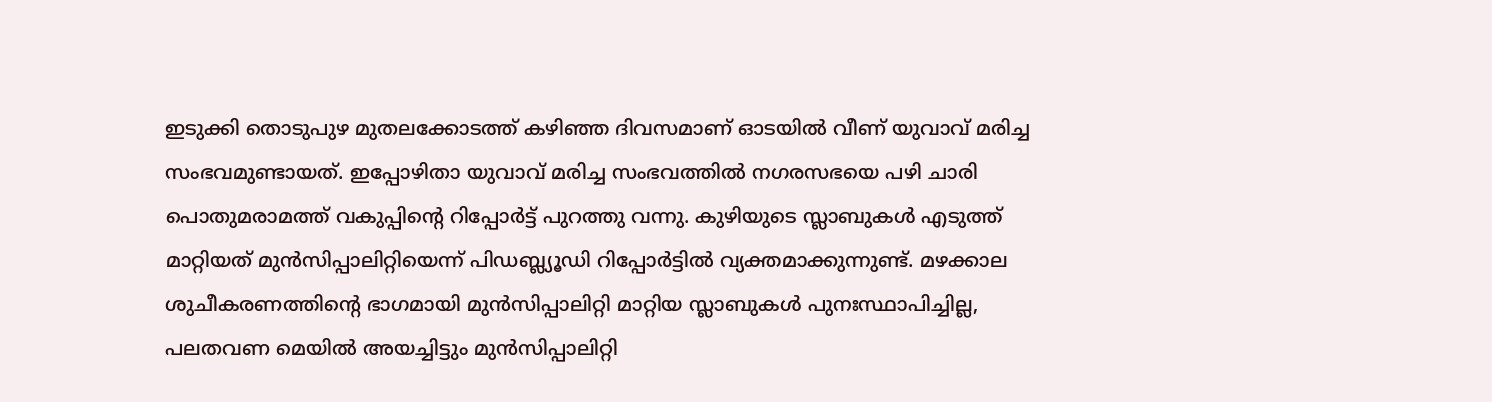ഇടുക്കി തൊടുപുഴ മുതലക്കോടത്ത് കഴിഞ്ഞ ദിവസമാണ് ഓടയിൽ വീണ് യുവാവ് മരിച്ച സംഭവമുണ്ടായത്. ഇപ്പോഴിതാ യുവാവ് മരിച്ച സംഭവത്തിൽ നഗരസഭയെ പഴി ചാരി പൊതുമരാമത്ത് വകുപ്പിൻ്റെ റിപ്പോർട്ട് പുറത്തു വന്നു. കുഴിയുടെ സ്ലാബുകൾ എടുത്ത് മാറ്റിയത് മുൻസിപ്പാലിറ്റിയെന്ന് പിഡബ്ല്യൂഡി റിപ്പോർട്ടിൽ വ്യക്തമാക്കുന്നുണ്ട്. മഴക്കാല ശുചീകരണത്തിന്റെ ഭാഗമായി മുൻസിപ്പാലിറ്റി മാറ്റിയ സ്ലാബുകൾ പുനഃസ്ഥാപിച്ചില്ല, പലതവണ മെയിൽ അയച്ചിട്ടും മുൻസിപ്പാലിറ്റി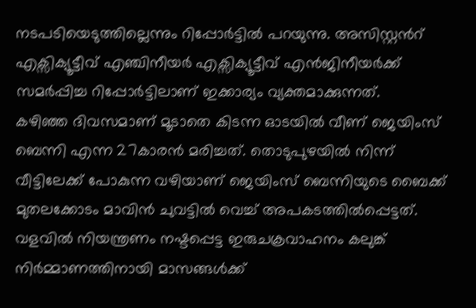നടപടിയെടുത്തില്ലെന്നും റിപ്പോർട്ടിൽ പറയുന്നു. അസിസ്റ്റൻറ് എക്സിക്യൂട്ടീവ് എഞ്ചിനീയർ എക്സിക്യൂട്ടീവ് എൻജിനീയർക്ക് സമർപ്പിച്ച റിപ്പോർട്ടിലാണ് ഇക്കാര്യം വ്യക്തമാക്കുന്നത്.
കഴിഞ്ഞ ദിവസമാണ് മൂടാതെ കിടന്ന ഓടയിൽ വീണ് ജെയിംസ് ബെന്നി എന്ന 27കാരൻ മരിച്ചത്. തൊടുപുഴയിൽ നിന്ന് വീട്ടിലേക്ക് പോകുന്ന വഴിയാണ് ജെയിംസ് ബെന്നിയുടെ ബൈക്ക് മുതലക്കോടം മാവിൻ ചുവട്ടിൽ വെച്ച് അപകടത്തിൽപ്പെട്ടത്. വളവിൽ നിയന്ത്രണം നഷ്ടപ്പെട്ട ഇരുചക്രവാഹനം കലുങ്ക് നിർമ്മാണത്തിനായി മാസങ്ങൾക്ക്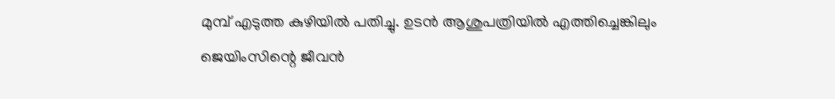മുമ്പ് എടുത്ത കുഴിയിൽ പതിച്ചു. ഉടൻ ആശുപത്രിയിൽ എത്തിച്ചെങ്കിലും ജെയിംസിന്റെ ജീവൻ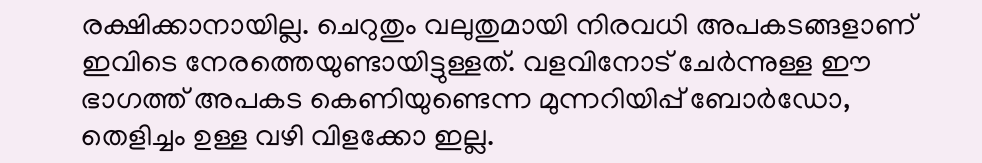രക്ഷിക്കാനായില്ല. ചെറുതും വലുതുമായി നിരവധി അപകടങ്ങളാണ് ഇവിടെ നേരത്തെയുണ്ടായിട്ടുള്ളത്. വളവിനോട് ചേർന്നുള്ള ഈ ഭാഗത്ത് അപകട കെണിയുണ്ടെന്ന മുന്നറിയിപ്പ് ബോർഡോ, തെളിച്ചം ഉള്ള വഴി വിളക്കോ ഇല്ല.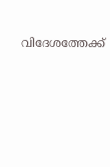വിദേശത്തേക്ക്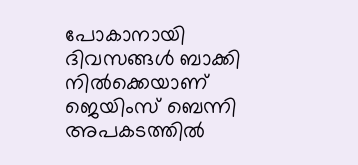പോകാനായി ദിവസങ്ങൾ ബാക്കി നിൽക്കെയാണ് ജെയിംസ് ബെന്നി അപകടത്തിൽ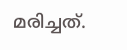മരിച്ചത്.